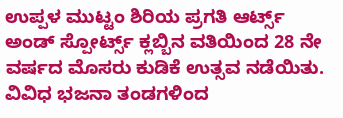ಉಪ್ಪಳ ಮುಟ್ಟಂ ಶಿರಿಯ ಪ್ರಗತಿ ಆರ್ಟ್ಸ್ ಅಂಡ್ ಸ್ಪೋರ್ಟ್ಸ್ ಕ್ಲಬ್ಬಿನ ವತಿಯಿಂದ 28 ನೇ ವರ್ಷದ ಮೊಸರು ಕುಡಿಕೆ ಉತ್ಸವ ನಡೆಯಿತು.
ವಿವಿಧ ಭಜನಾ ತಂಡಗಳಿಂದ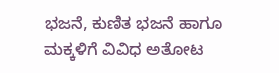ಭಜನೆ, ಕುಣಿತ ಭಜನೆ ಹಾಗೂ ಮಕ್ಕಳಿಗೆ ವಿವಿಧ ಅತೋಟ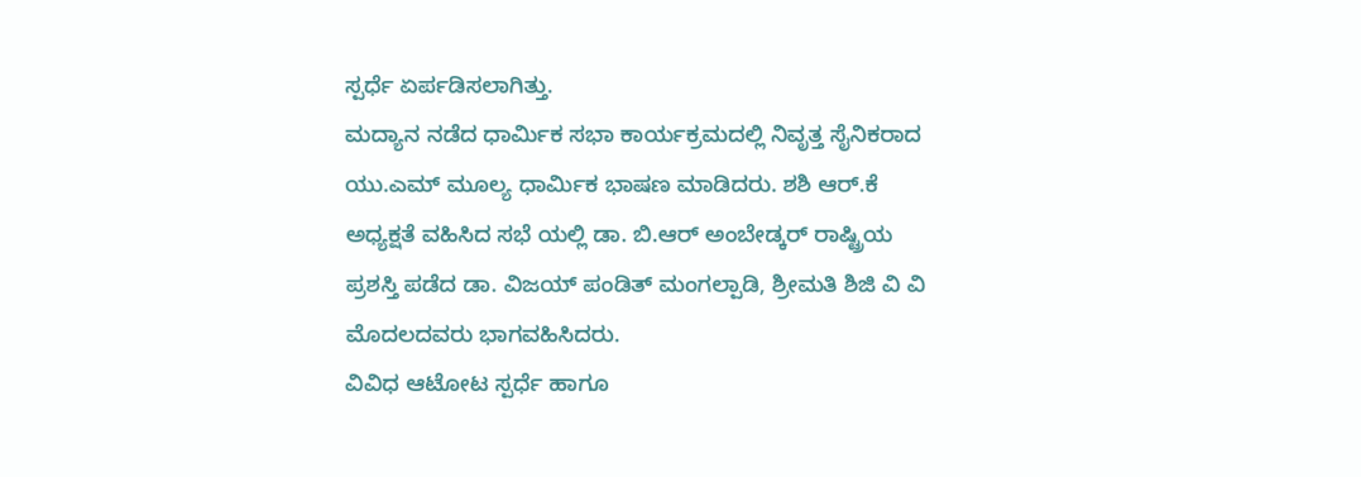ಸ್ಪರ್ಧೆ ಏರ್ಪಡಿಸಲಾಗಿತ್ತು.
ಮದ್ಯಾನ ನಡೆದ ಧಾರ್ಮಿಕ ಸಭಾ ಕಾರ್ಯಕ್ರಮದಲ್ಲಿ ನಿವೃತ್ತ ಸೈನಿಕರಾದ ಯು.ಎಮ್ ಮೂಲ್ಯ ಧಾರ್ಮಿಕ ಭಾಷಣ ಮಾಡಿದರು. ಶಶಿ ಆರ್.ಕೆ ಅಧ್ಯಕ್ಷತೆ ವಹಿಸಿದ ಸಭೆ ಯಲ್ಲಿ ಡಾ. ಬಿ.ಆರ್ ಅಂಬೇಡ್ಕರ್ ರಾಷ್ಟ್ರಿಯ ಪ್ರಶಸ್ತಿ ಪಡೆದ ಡಾ. ವಿಜಯ್ ಪಂಡಿತ್ ಮಂಗಲ್ಪಾಡಿ, ಶ್ರೀಮತಿ ಶಿಜಿ ವಿ ವಿ ಮೊದಲದವರು ಭಾಗವಹಿಸಿದರು.
ವಿವಿಧ ಆಟೋಟ ಸ್ಪರ್ಧೆ ಹಾಗೂ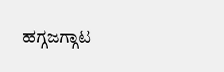ಹಗ್ಗಜಗ್ಗಾಟ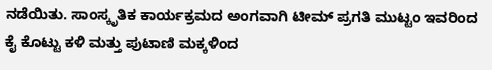ನಡೆಯಿತು. ಸಾಂಸ್ಕೃತಿಕ ಕಾರ್ಯಕ್ರಮದ ಅಂಗವಾಗಿ ಟೀಮ್ ಪ್ರಗತಿ ಮುಟ್ಟಂ ಇವರಿಂದ ಕೈ ಕೊಟ್ಟು ಕಳಿ ಮತ್ತು ಪುಟಾಣಿ ಮಕ್ಕಳಿಂದ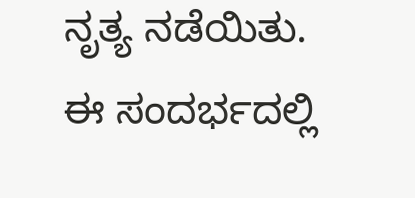ನೃತ್ಯ ನಡೆಯಿತು.
ಈ ಸಂದರ್ಭದಲ್ಲಿ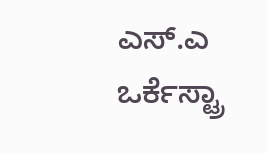ಎಸ್.ಎ ಒರ್ಕೆಸ್ಟ್ರಾ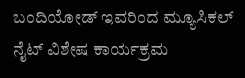ಬಂದಿಯೋಡ್ ಇವರಿಂದ ಮ್ಯೂಸಿಕಲ್ ನೈಟ್ ವಿಶೇಷ ಕಾರ್ಯಕ್ರಮ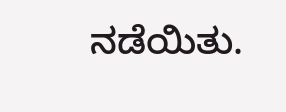ನಡೆಯಿತು.